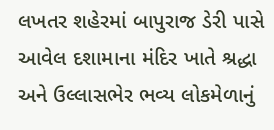લખતર શહેરમાં બાપુરાજ ડેરી પાસે આવેલ દશામાના મંદિર ખાતે શ્રદ્ધા અને ઉલ્લાસભેર ભવ્ય લોકમેળાનું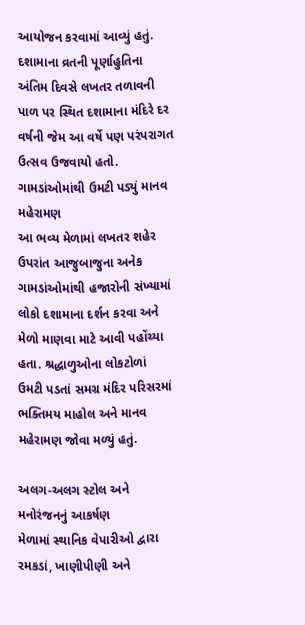આયોજન કરવામાં આવ્યું હતું. દશામાના વ્રતની પૂર્ણાહુતિના અંતિમ દિવસે લખતર તળાવની પાળ પર સ્થિત દશામાના મંદિરે દર વર્ષની જેમ આ વર્ષે પણ પરંપરાગત ઉત્સવ ઉજવાયો હતો.
ગામડાંઓમાંથી ઉમટી પડ્યું માનવ મહેરામણ
આ ભવ્ય મેળામાં લખતર શહેર ઉપરાંત આજુબાજુના અનેક ગામડાંઓમાંથી હજારોની સંખ્યામાં લોકો દશામાના દર્શન કરવા અને મેળો માણવા માટે આવી પહોંચ્યા હતા. શ્રદ્ધાળુઓના લોકટોળાં ઉમટી પડતાં સમગ્ર મંદિર પરિસરમાં ભક્તિમય માહોલ અને માનવ મહેરામણ જોવા મળ્યું હતું.

અલગ-અલગ સ્ટોલ અને મનોરંજનનું આકર્ષણ
મેળામાં સ્થાનિક વેપારીઓ દ્વારા રમકડાં, ખાણીપીણી અને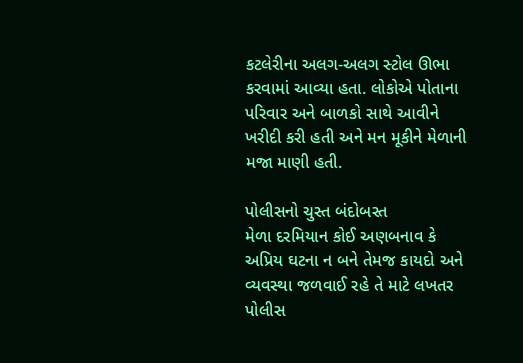કટલેરીના અલગ-અલગ સ્ટોલ ઊભા કરવામાં આવ્યા હતા. લોકોએ પોતાના પરિવાર અને બાળકો સાથે આવીને ખરીદી કરી હતી અને મન મૂકીને મેળાની મજા માણી હતી.

પોલીસનો ચુસ્ત બંદોબસ્ત
મેળા દરમિયાન કોઈ અણબનાવ કે અપ્રિય ઘટના ન બને તેમજ કાયદો અને વ્યવસ્થા જળવાઈ રહે તે માટે લખતર પોલીસ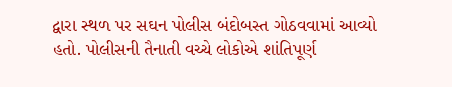દ્વારા સ્થળ પર સઘન પોલીસ બંદોબસ્ત ગોઠવવામાં આવ્યો હતો. પોલીસની તૈનાતી વચ્ચે લોકોએ શાંતિપૂર્ણ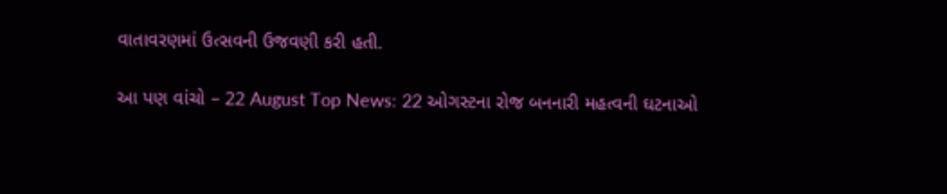વાતાવરણમાં ઉત્સવની ઉજવણી કરી હતી.

આ પણ વાંચો – 22 August Top News: 22 ઓગસ્ટના રોજ બનનારી મહત્વની ઘટનાઓ